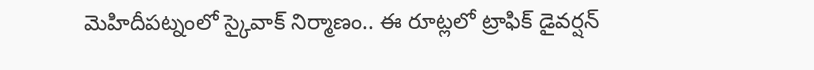మెహిదీపట్నంలో స్కైవాక్ నిర్మాణం.. ఈ రూట్లలో ట్రాఫిక్ డైవర్షన్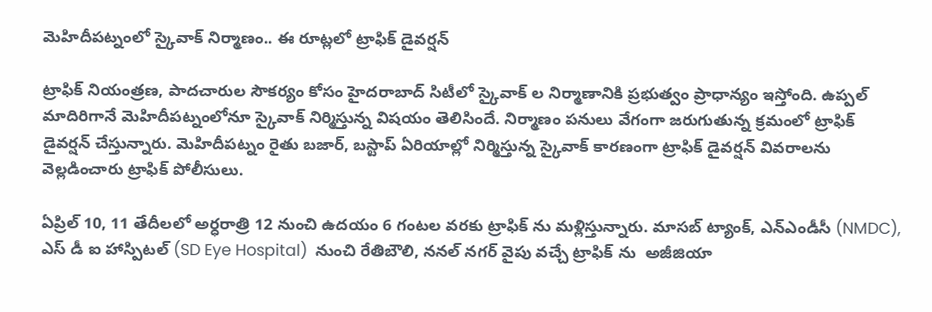మెహిదీపట్నంలో స్కైవాక్ నిర్మాణం.. ఈ రూట్లలో ట్రాఫిక్ డైవర్షన్

ట్రాఫిక్ నియంత్రణ, పాదచారుల సౌకర్యం కోసం హైదరాబాద్ సిటీలో స్కైవాక్ ల నిర్మాణానికి ప్రభుత్వం ప్రాధాన్యం ఇస్తోంది. ఉప్పల్ మాదిరిగానే మెహిదీపట్నంలోనూ స్కైవాక్ నిర్మిస్తున్న విషయం తెలిసిందే. నిర్మాణం పనులు వేగంగా జరుగుతున్న క్రమంలో ట్రాఫిక్ డైవర్షన్ చేస్తున్నారు. మెహిదీపట్నం రైతు బజార్, బస్టాప్ ఏరియాల్లో నిర్మిస్తున్న స్కైవాక్ కారణంగా ట్రాఫిక్ డైవర్షన్ వివరాలను వెల్లడించారు ట్రాఫిక్ పోలీసులు.

ఏప్రిల్ 10, 11 తేదీలలో అర్ధరాత్రి 12 నుంచి ఉదయం 6 గంటల వరకు ట్రాఫిక్ ను మళ్లిస్తున్నారు. మాసబ్ ట్యాంక్, ఎన్ఎండీసీ (NMDC), ఎస్ డీ ఐ హాస్పిటల్ (SD Eye Hospital)  నుంచి రేతిబౌలి, ననల్ నగర్ వైపు వచ్చే ట్రాఫిక్ ను  అజీజియా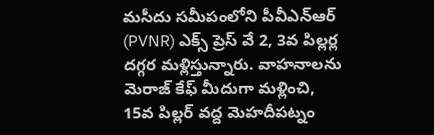మసీదు సమీపంలోని పీవీఎన్ఆర్ (PVNR) ఎక్స్ ప్రెస్ వే 2, 3వ పిల్లర్ల దగ్గర మళ్లిస్తున్నారు. వాహనాలను మెరాజ్ కేఫ్ మీదుగా మళ్లించి, 15వ పిల్లర్ వద్ద మెహదీపట్నం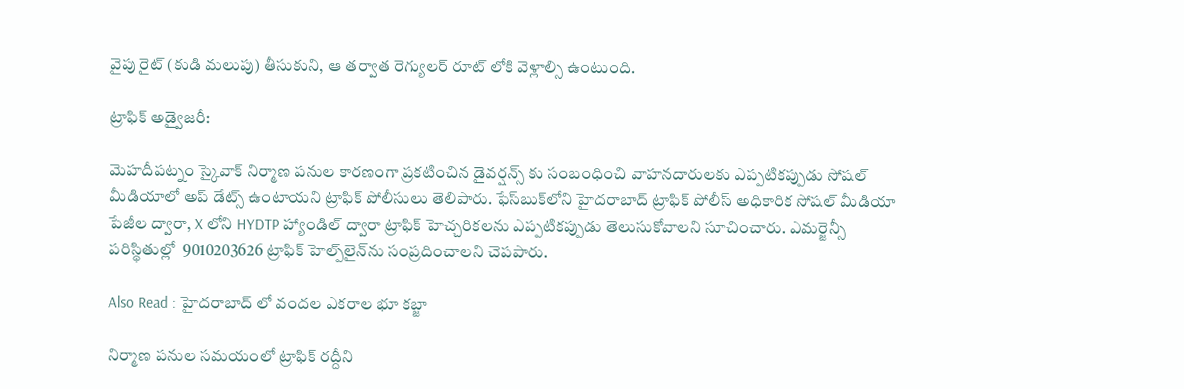వైపు రైట్ (కుడి మలుపు) తీసుకుని, ఆ తర్వాత రెగ్యులర్ రూట్ లోకి వెళ్లాల్సి ఉంటుంది.

ట్రాఫిక్ అడ్వైజరీ:

మెహదీపట్నం స్కైవాక్ నిర్మాణ పనుల కారణంగా ప్రకటించిన డైవర్షన్స్ కు సంబంధించి వాహనదారులకు ఎప్పటికప్పుడు సోషల్ మీడియాలో అప్ డేట్స్ ఉంటాయని ట్రాఫిక్ పోలీసులు తెలిపారు. ఫేస్‌బుక్‌లోని హైదరాబాద్ ట్రాఫిక్ పోలీస్ అధికారిక సోషల్ మీడియా పేజీల ద్వారా, X లోని HYDTP హ్యాండిల్ ద్వారా ట్రాఫిక్ హెచ్చరికలను ఎప్పటికప్పుడు తెలుసుకోవాలని సూచించారు. ఎమర్జెన్సీ పరిస్థితుల్లో  9010203626 ట్రాఫిక్ హెల్ప్‌లైన్‌ను సంప్రదించాలని చెపపారు.

Also Read : హైదరాబాద్ లో వందల ఎకరాల భూ కబ్జా

నిర్మాణ పనుల సమయంలో ట్రాఫిక్ రద్దీని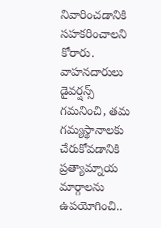నివారించడానికి సహకరించాలని కోరారు. వాహనదారులు డైవర్షన్స్ గమనించి, తమ గమ్యస్థానాలకు చేరుకోవడానికి ప్రత్యామ్నాయ మార్గాలను ఉపయోగించి..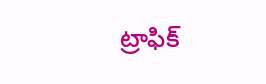ట్రాఫిక్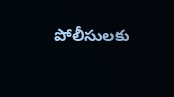పోలీసులకు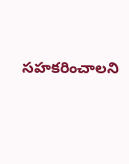సహకరించాలని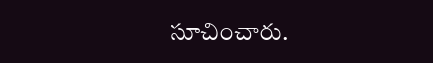సూచించారు.